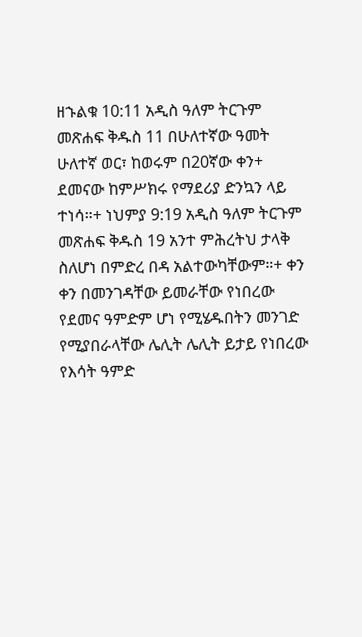ዘኁልቁ 10:11 አዲስ ዓለም ትርጉም መጽሐፍ ቅዱስ 11 በሁለተኛው ዓመት ሁለተኛ ወር፣ ከወሩም በ20ኛው ቀን+ ደመናው ከምሥክሩ የማደሪያ ድንኳን ላይ ተነሳ።+ ነህምያ 9:19 አዲስ ዓለም ትርጉም መጽሐፍ ቅዱስ 19 አንተ ምሕረትህ ታላቅ ስለሆነ በምድረ በዳ አልተውካቸውም።+ ቀን ቀን በመንገዳቸው ይመራቸው የነበረው የደመና ዓምድም ሆነ የሚሄዱበትን መንገድ የሚያበራላቸው ሌሊት ሌሊት ይታይ የነበረው የእሳት ዓምድ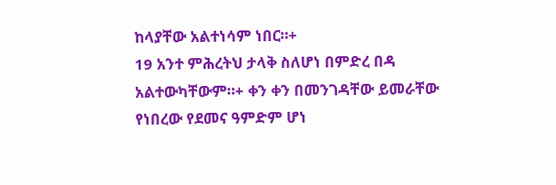ከላያቸው አልተነሳም ነበር።+
19 አንተ ምሕረትህ ታላቅ ስለሆነ በምድረ በዳ አልተውካቸውም።+ ቀን ቀን በመንገዳቸው ይመራቸው የነበረው የደመና ዓምድም ሆነ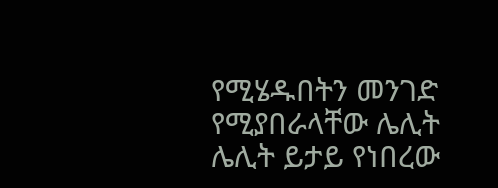የሚሄዱበትን መንገድ የሚያበራላቸው ሌሊት ሌሊት ይታይ የነበረው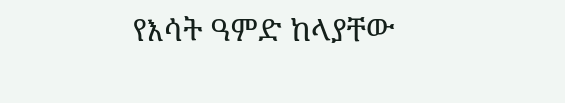የእሳት ዓምድ ከላያቸው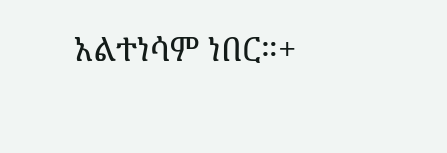አልተነሳም ነበር።+